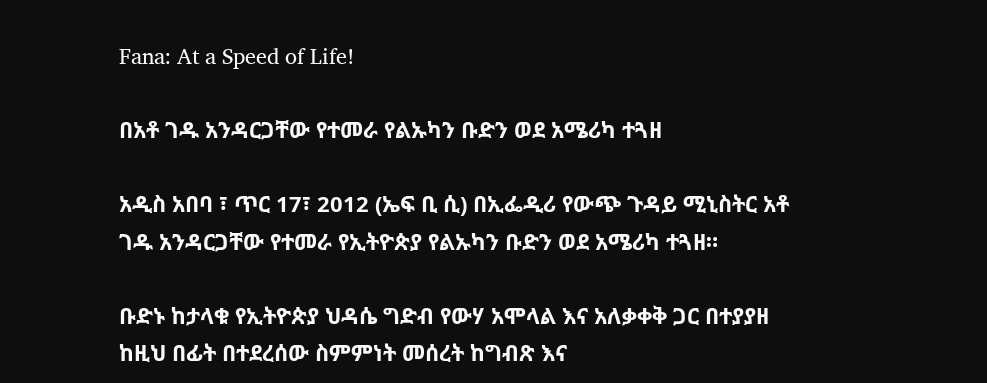Fana: At a Speed of Life!

በአቶ ገዱ አንዳርጋቸው የተመራ የልኡካን ቡድን ወደ አሜሪካ ተጓዘ

አዲስ አበባ ፣ ጥር 17፣ 2012 (ኤፍ ቢ ሲ) በኢፌዲሪ የውጭ ጉዳይ ሚኒስትር አቶ ገዱ አንዳርጋቸው የተመራ የኢትዮጵያ የልኡካን ቡድን ወደ አሜሪካ ተጓዘ።

ቡድኑ ከታላቁ የኢትዮጵያ ህዳሴ ግድብ የውሃ አሞላል እና አለቃቀቅ ጋር በተያያዘ ከዚህ በፊት በተደረሰው ስምምነት መሰረት ከግብጽ እና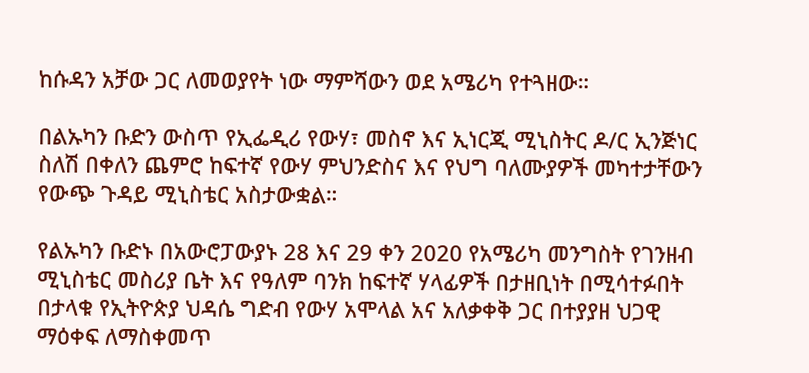ከሱዳን አቻው ጋር ለመወያየት ነው ማምሻውን ወደ አሜሪካ የተጓዘው።

በልኡካን ቡድን ውስጥ የኢፌዲሪ የውሃ፣ መስኖ እና ኢነርጂ ሚኒስትር ዶ/ር ኢንጅነር ስለሽ በቀለን ጨምሮ ከፍተኛ የውሃ ምህንድስና እና የህግ ባለሙያዎች መካተታቸውን የውጭ ጉዳይ ሚኒስቴር አስታውቋል።

የልኡካን ቡድኑ በአውሮፓውያኑ 28 እና 29 ቀን 2020 የአሜሪካ መንግስት የገንዘብ ሚኒስቴር መስሪያ ቤት እና የዓለም ባንክ ከፍተኛ ሃላፊዎች በታዘቢነት በሚሳተፉበት በታላቁ የኢትዮጵያ ህዳሴ ግድብ የውሃ አሞላል አና አለቃቀቅ ጋር በተያያዘ ህጋዊ ማዕቀፍ ለማስቀመጥ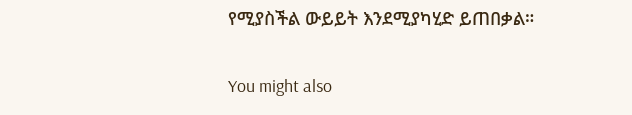የሚያስችል ውይይት እንደሚያካሂድ ይጠበቃል።

You might also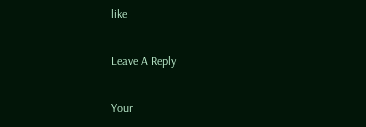like

Leave A Reply

Your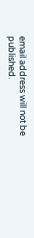email address will not be published.